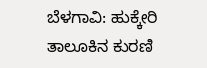ಬೆಳಗಾವಿ: ಹುಕ್ಕೇರಿ ತಾಲೂಕಿನ ಕುರಣಿ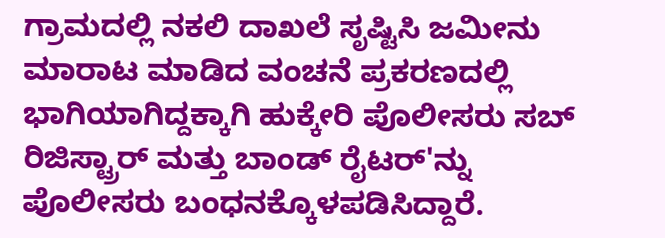ಗ್ರಾಮದಲ್ಲಿ ನಕಲಿ ದಾಖಲೆ ಸೃಷ್ಟಿಸಿ ಜಮೀನು ಮಾರಾಟ ಮಾಡಿದ ವಂಚನೆ ಪ್ರಕರಣದಲ್ಲಿ ಭಾಗಿಯಾಗಿದ್ದಕ್ಕಾಗಿ ಹುಕ್ಕೇರಿ ಪೊಲೀಸರು ಸಬ್ ರಿಜಿಸ್ಟ್ರಾರ್ ಮತ್ತು ಬಾಂಡ್ ರೈಟರ್'ನ್ನು ಪೊಲೀಸರು ಬಂಧನಕ್ಕೊಳಪಡಿಸಿದ್ದಾರೆ.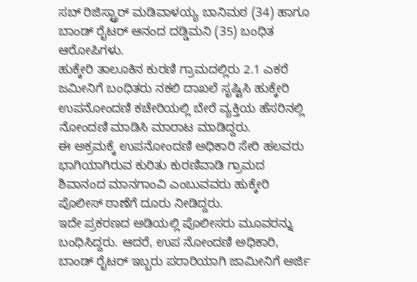ಸಬ್ ರಿಜಿಸ್ಟ್ರಾರ್ ಮಡಿವಾಳಯ್ಯ ಬಾನಿಮಠ (34) ಹಾಗೂ ಬಾಂಡ್ ರೈಟರ್ ಆನಂದ ದಡ್ಡಿಮನಿ (35) ಬಂಧಿತ ಆರೋಪಿಗಳು.
ಹುಕ್ಕೇರಿ ತಾಲೂಕಿನ ಕುರಣಿ ಗ್ರಾಮದಲ್ಲಿರು 2.1 ಎಕರೆ ಜಮೀನಿಗೆ ಬಂಧಿತರು ನಕಲಿ ದಾಖಲೆ ಸೃಷ್ಟಿಸಿ ಹುಕ್ಕೇರಿ ಉಪನೋಂದಣಿ ಕಚೇರಿಯಲ್ಲಿ ಬೇರೆ ವ್ಯಕ್ತಿಯ ಹೆಸರಿನಲ್ಲಿ ನೋಂದಣಿ ಮಾಡಿಸಿ ಮಾರಾಟ ಮಾಡಿದ್ದರು.
ಈ ಅಕ್ರಮಕ್ಕೆ ಉಪನೋಂದಣಿ ಅಧಿಕಾರಿ ಸೇರಿ ಹಲವರು ಭಾಗಿಯಾಗಿರುವ ಕುರಿತು ಕುರಣಿವಾಡಿ ಗ್ರಾಮದ ಶಿವಾನಂದ ಮಾನಗಾಂವಿ ಎಂಬುವವರು ಹುಕ್ಕೇರಿ ಪೊಲೀಸ್ ಠಾಣೆಗೆ ದೂರು ನೀಡಿದ್ದರು.
ಇದೇ ಪ್ರಕರಣದ ಅಡಿಯಲ್ಲಿ ಪೊಲೀಸರು ಮೂವರನ್ನು ಬಂಧಿಸಿದ್ದರು. ಆದರೆ, ಉಪ ನೋಂದಣಿ ಅಧಿಕಾರಿ, ಬಾಂಡ್ ರೈಟರ್ ಇಬ್ಬರು ಪರಾರಿಯಾಗಿ ಜಾಮೀನಿಗೆ ಅರ್ಜಿ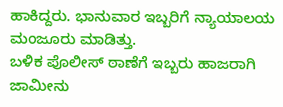ಹಾಕಿದ್ದರು. ಭಾನುವಾರ ಇಬ್ಬರಿಗೆ ನ್ಯಾಯಾಲಯ ಮಂಜೂರು ಮಾಡಿತ್ತು.
ಬಳಿಕ ಪೊಲೀಸ್ ಠಾಣೆಗೆ ಇಬ್ಬರು ಹಾಜರಾಗಿ ಜಾಮೀನು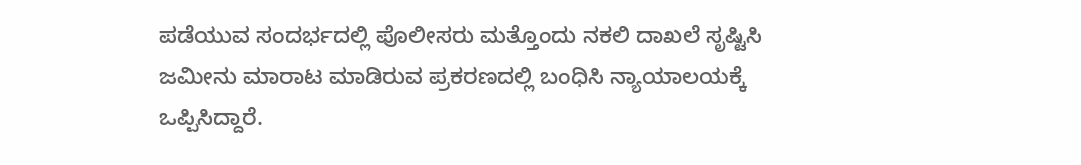ಪಡೆಯುವ ಸಂದರ್ಭದಲ್ಲಿ ಪೊಲೀಸರು ಮತ್ತೊಂದು ನಕಲಿ ದಾಖಲೆ ಸೃಷ್ಟಿಸಿ ಜಮೀನು ಮಾರಾಟ ಮಾಡಿರುವ ಪ್ರಕರಣದಲ್ಲಿ ಬಂಧಿಸಿ ನ್ಯಾಯಾಲಯಕ್ಕೆ ಒಪ್ಪಿಸಿದ್ದಾರೆ.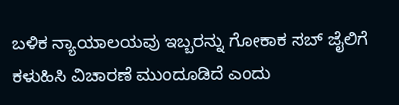ಬಳಿಕ ನ್ಯಾಯಾಲಯವು ಇಬ್ಬರನ್ನು ಗೋಕಾಕ ಸಬ್ ಜೈಲಿಗೆ ಕಳುಹಿಸಿ ವಿಚಾರಣೆ ಮುಂದೂಡಿದೆ ಎಂದು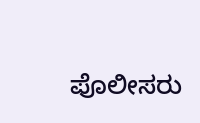ಪೊಲೀಸರು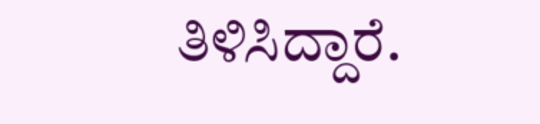ತಿಳಿಸಿದ್ದಾರೆ.